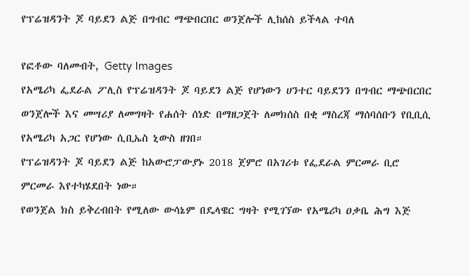የፕሬዝዳንት ጆ ባይደን ልጅ በግብር ማጭበርበር ወንጀሎች ሊከሰስ ይችላል ተባለ

የፎቶው ባለመብት, Getty Images
የአሜሪካ ፌደራል ፖሊስ የፕሬዝዳንት ጆ ባይደን ልጅ የሆነውን ሀንተር ባይደንን በግብር ማጭበርበር ወንጀሎች እና መሣሪያ ለመግዛት የሐሰት ሰነድ በማዘጋጀት ለመክሰስ በቂ ማስረጃ ማሰባሰቡን የቢቢሲ የአሜሪካ አጋር የሆነው ሲቢኤስ ኒውስ ዘገበ።
የፕሬዝዳንት ጆ ባይደን ልጅ ከአውሮፓውያኑ 2018 ጀምሮ በአገሪቱ የፌደራል ምርመራ ቢሮ ምርመራ እየተካሄደበት ነው።
የወንጀል ክስ ይቅረብበት የሚለው ውሳኔም በዴላዌር ግዛት የሚገኘው የአሜሪካ ዐቃቤ ሕግ እጅ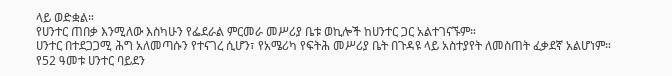ላይ ወድቋል።
የሀንተር ጠበቃ እንሚለው እስካሁን የፌደራል ምርመራ መሥሪያ ቤቱ ወኪሎች ከሀንተር ጋር አልተገናኙም።
ሀንተር በተደጋጋሚ ሕግ አለመጣሱን የተናገረ ሲሆን፣ የአሜሪካ የፍትሕ መሥሪያ ቤት በጉዳዩ ላይ አስተያየት ለመስጠት ፈቃደኛ አልሆነም።
የ52 ዓመቱ ሀንተር ባይደን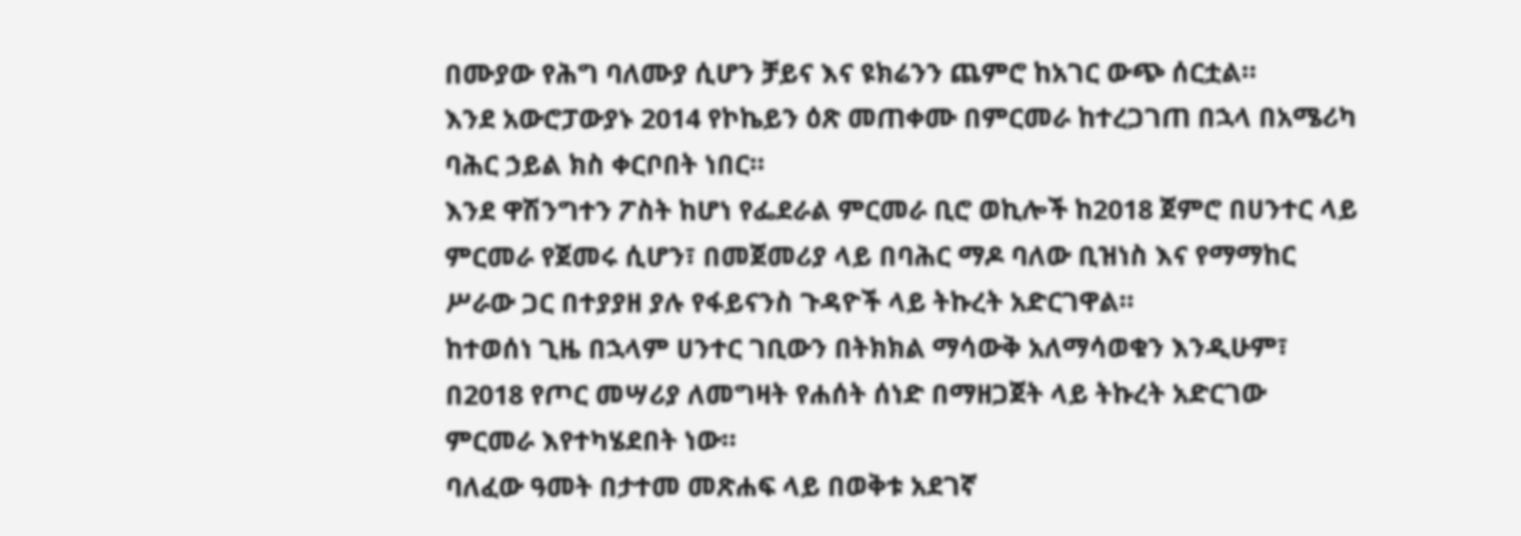በሙያው የሕግ ባለሙያ ሲሆን ቻይና እና ዩክሬንን ጨምሮ ከአገር ውጭ ሰርቷል።
እንደ አውሮፓውያኑ 2014 የኮኬይን ዕጽ መጠቀሙ በምርመራ ከተረጋገጠ በኋላ በአሜሪካ ባሕር ኃይል ክስ ቀርቦበት ነበር።
እንደ ዋሽንግተን ፖስት ከሆነ የፌደራል ምርመራ ቢሮ ወኪሎች ከ2018 ጀምሮ በሀንተር ላይ ምርመራ የጀመሩ ሲሆን፣ በመጀመሪያ ላይ በባሕር ማዶ ባለው ቢዝነስ እና የማማከር ሥራው ጋር በተያያዘ ያሉ የፋይናንስ ጉዳዮች ላይ ትኩረት አድርገዋል።
ከተወሰነ ጊዜ በኋላም ሀንተር ገቢውን በትክክል ማሳውቅ አለማሳወቁን እንዲሁም፣ በ2018 የጦር መሣሪያ ለመግዛት የሐሰት ሰነድ በማዘጋጀት ላይ ትኩረት አድርገው ምርመራ እየተካሄደበት ነው።
ባለፈው ዓመት በታተመ መጽሐፍ ላይ በወቅቱ አደገኛ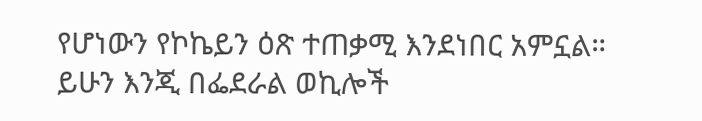የሆነውን የኮኬይን ዕጽ ተጠቃሚ እንደነበር አምኗል።
ይሁን እንጂ በፌደራል ወኪሎች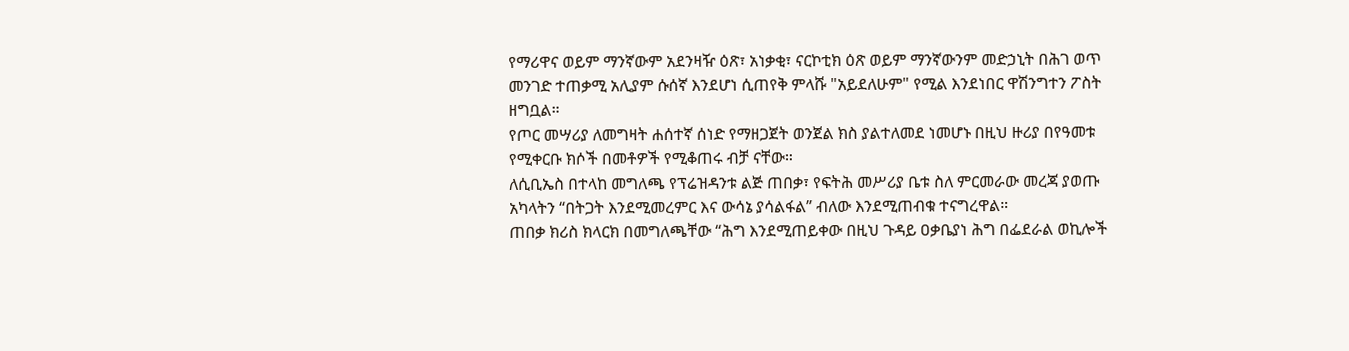የማሪዋና ወይም ማንኛውም አደንዛዥ ዕጽ፣ አነቃቂ፣ ናርኮቲክ ዕጽ ወይም ማንኛውንም መድኃኒት በሕገ ወጥ መንገድ ተጠቃሚ አሊያም ሱሰኛ እንደሆነ ሲጠየቅ ምላሹ "አይደለሁም" የሚል እንደነበር ዋሽንግተን ፖስት ዘግቧል።
የጦር መሣሪያ ለመግዛት ሐሰተኛ ሰነድ የማዘጋጀት ወንጀል ክስ ያልተለመደ ነመሆኑ በዚህ ዙሪያ በየዓመቱ የሚቀርቡ ክሶች በመቶዎች የሚቆጠሩ ብቻ ናቸው።
ለሲቢኤስ በተላከ መግለጫ የፕሬዝዳንቱ ልጅ ጠበቃ፣ የፍትሕ መሥሪያ ቤቱ ስለ ምርመራው መረጃ ያወጡ አካላትን “በትጋት እንደሚመረምር እና ውሳኔ ያሳልፋል” ብለው እንደሚጠብቁ ተናግረዋል።
ጠበቃ ክሪስ ክላርክ በመግለጫቸው “ሕግ እንደሚጠይቀው በዚህ ጉዳይ ዐቃቤያነ ሕግ በፌደራል ወኪሎች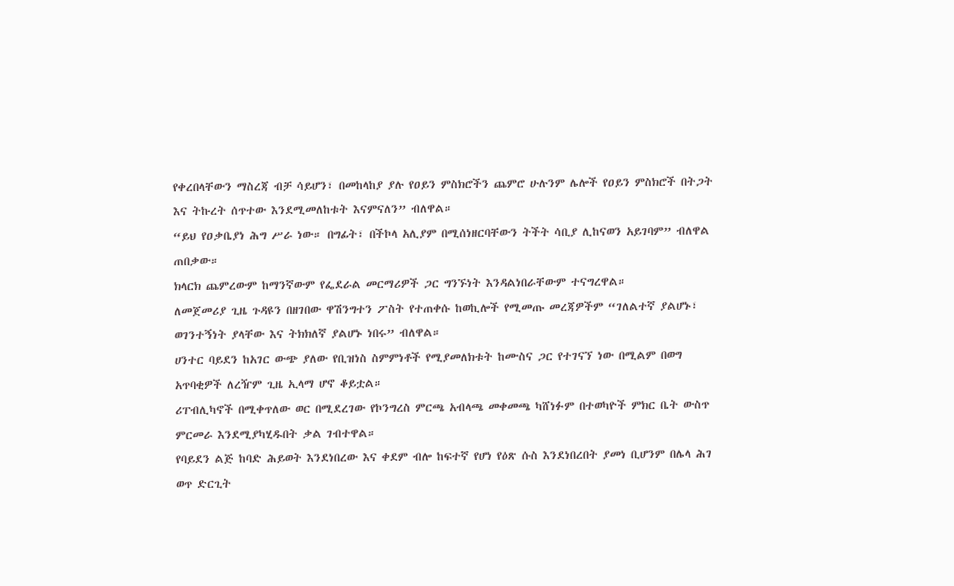የቀረበላቸውን ማስረጃ ብቻ ሳይሆን፣ በመከላከያ ያሉ የዐይን ምስክሮችን ጨምሮ ሁሉንም ሌሎች የዐይን ምስክሮች በትጋት እና ትኩረት ሰጥተው እንደሚመለከቱት እናምናለን” ብለዋል።
“ይህ የዐቃቤያነ ሕግ ሥራ ነው። በግፊት፣ በችኮላ አሊያም በሚሰነዘርባቸውን ትችት ሳቢያ ሊከናወን አይገባም” ብለዋል ጠበቃው።
ክላርክ ጨምረውም ከማንኛውም የፌደራል መርማሪዎች ጋር ግንኙነት እንዳልነበራቸውም ተናግረዋል።
ለመጀመሪያ ጊዜ ጉዳዩን በዘገበው ዋሽንግተን ፖስት የተጠቀሱ ከወኪሎች የሚመጡ መረጃዎችም “ገለልተኛ ያልሆኑ፣ ወገንተኝነት ያላቸው እና ትክክለኛ ያልሆኑ ነበሩ” ብለዋል።
ሀንተር ባይደን ከአገር ውጭ ያለው የቢዝነስ ስምምነቶች የሚያመለክቱት ከሙስና ጋር የተገናኘ ነው በሚልም በወግ አጥባቂዎች ለረዥም ጊዜ ኢላማ ሆኖ ቆይቷል።
ሪፐብሊካኖች በሚቀጥለው ወር በሚደረገው የኮንግረስ ምርጫ አብላጫ መቀመጫ ካሸነፉም በተወካዮች ምክር ቤት ውስጥ ምርመራ እንደሚያካሂዱበት ቃል ገብተዋል።
የባይደን ልጅ ከባድ ሕይወት እንደነበረው እና ቀደም ብሎ ከፍተኛ የሆነ የዕጽ ሱስ እንደነበረበት ያመነ ቢሆንም በሌላ ሕገ ወጥ ድርጊት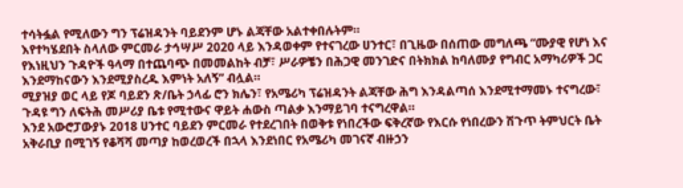ተሳትፏል የሚለውን ግን ፕሬዝዳንት ባይደንም ሆኑ ልጃቸው አልተቀበሉትም።
እየተካሄደበት ስላለው ምርመራ ታኅሣሥ 2020 ላይ እንዳወቀም የተናገረው ሀንተር፣ በጊዜው በሰጠው መግለጫ “ሙያዊ የሆነ እና የእነዚህን ጉዳዮች ዓላማ በተጨባጭ በመመልከት ብቻ፣ ሥራዎቼን በሕጋዊ መንገድና በትክክል ከባለሙያ የግብር አማካሪዎች ጋር እንደማከናውን እንደሚያስረዱ እምነት አለኝ” ብሏል።
ሚያዝያ ወር ላይ የጆ ባይደን ጽ/ቤት ኃላፊ ሮን ክሌን፣ የአሜሪካ ፕሬዝዳንት ልጃቸው ሕግ እንዳልጣሰ እንደሚተማመኑ ተናግረው፣ ጉዳዩ ግን ለፍትሕ መሥሪያ ቤቱ የሚተውና ዋይት ሐውስ ጣልቃ እንማይገባ ተናግረዋል።
እንደ አውሮፓውያኑ 2018 ሀንተር ባይደን ምርመራ የተደረገበት በወቅቱ የነበረችው ፍቅረኛው የእርሱ የነበረውን ሽጉጥ ትምህርት ቤት አቅራቢያ በሚገኝ የቆሻሻ መጣያ ከወረወረች በኋላ እንደነበር የአሜሪካ መገናኛ ብዙኃን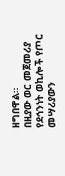ዘግበዋል።
በዚያው ወር መጀመሪያ የደኅንነት ወኪሎች የጦር መሣሪያውን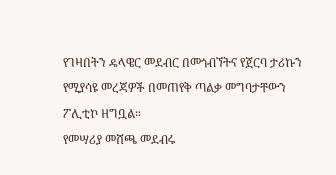የገዛበትን ዴላዌር መደብር በመጎብኘትና የጀርባ ታሪኩን የሚያሳዩ መረጃዎች በመጠየቅ ጣልቃ መግባታቸውን ፖሊቲኮ ዘግቧል።
የመሣሪያ መሸጫ መደብሩ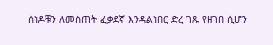ሰነዶቹን ለመስጠት ፈቃደኛ እንዳልነበር ድረ ገጹ የዘገበ ሲሆን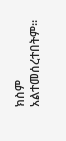ክስም አልተመሰረተበትም።